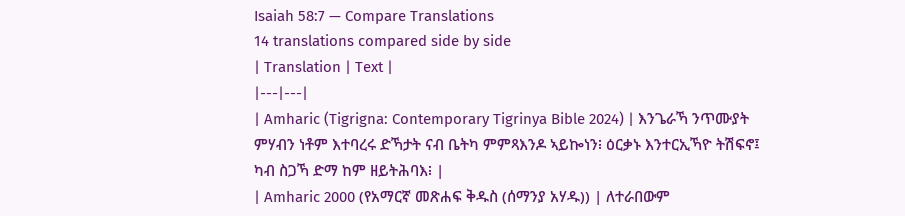Isaiah 58:7 — Compare Translations
14 translations compared side by side
| Translation | Text |
|---|---|
| Amharic (Tigrigna: Contemporary Tigrinya Bible 2024) | እንጌራኻ ንጥሙያት ምሃብን ነቶም እተባረሩ ድኻታት ናብ ቤትካ ምምጻእንዶ ኣይኰነን፧ ዕርቃኑ እንተርኢኻዮ ትሽፍኖ፤ ካብ ስጋኻ ድማ ከም ዘይትሕባእ፧ |
| Amharic 2000 (የአማርኛ መጽሐፍ ቅዱስ (ሰማንያ አሃዱ)) | ለተራበውም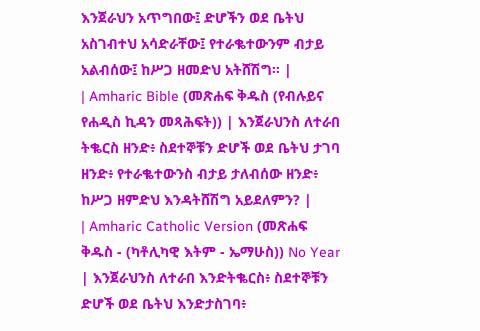እንጀራህን አጥግበው፤ ድሆችን ወደ ቤትህ አስገብተህ አሳድራቸው፤ የተራቈተውንም ብታይ አልብሰው፤ ከሥጋ ዘመድህ አትሸሽግ። |
| Amharic Bible (መጽሐፍ ቅዱስ (የብሉይና የሐዲስ ኪዳን መጻሕፍት)) | እንጀራህንስ ለተራበ ትቈርስ ዘንድ፥ ስደተኞቹን ድሆች ወደ ቤትህ ታገባ ዘንድ፥ የተራቈተውንስ ብታይ ታለብሰው ዘንድ፥ ከሥጋ ዘምድህ እንዳትሸሽግ አይደለምን? |
| Amharic Catholic Version (መጽሐፍ ቅዱስ - (ካቶሊካዊ እትም - ኤማሁስ)) No Year | እንጀራህንስ ለተራበ እንድትቈርስ፥ ስደተኞቹን ድሆች ወደ ቤትህ እንድታስገባ፥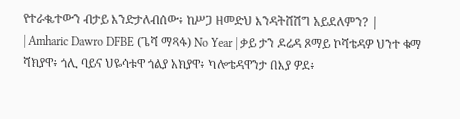የተራቈተውን ብታይ እንድታለብሰው፥ ከሥጋ ዘመድህ እንዳትሸሽግ አይደለምን? |
| Amharic Dawro DFBE (ጌሻ ማጻፋ) No Year | ቃይ ታን ዶሬዳ ጾማይ ኮሻቴዳዎ ህንተ ቁማ ሻክያዋ፥ ጎሊ ባይና ህዬሳቱዋ ጎልያ አክያዋ፥ ካሎቴዳዋንታ በእያ ዎደ፥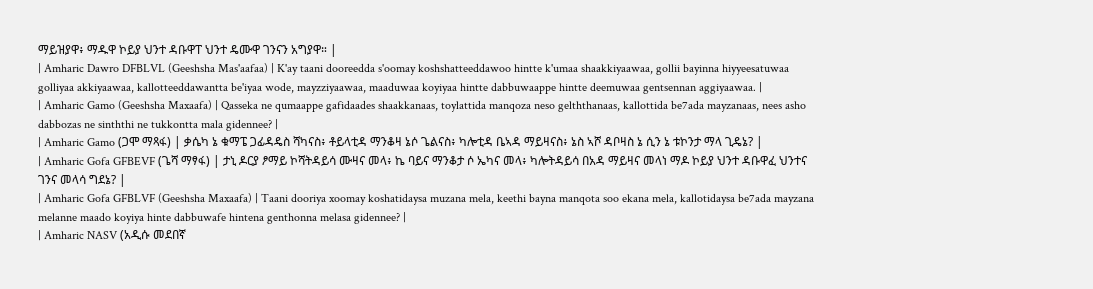ማይዝያዋ፥ ማዱዋ ኮይያ ህንተ ዳቡዋፐ ህንተ ዴሙዋ ገንናን አግያዋ። |
| Amharic Dawro DFBLVL (Geeshsha Mas'aafaa) | K'ay taani dooreedda s'oomay koshshatteeddawoo hintte k'umaa shaakkiyaawaa, gollii bayinna hiyyeesatuwaa golliyaa akkiyaawaa, kallotteeddawantta be'iyaa wode, mayzziyaawaa, maaduwaa koyiyaa hintte dabbuwaappe hintte deemuwaa gentsennan aggiyaawaa. |
| Amharic Gamo (Geeshsha Maxaafa) | Qasseka ne qumaappe gafidaades shaakkanaas, toylattida manqoza neso gelththanaas, kallottida be7ada mayzanaas, nees asho dabbozas ne sinththi ne tukkontta mala gidennee? |
| Amharic Gamo (ጋሞ ማጻፋ) | ቃሴካ ኔ ቁማፔ ጋፊዳዴስ ሻካናስ፥ ቶይላቲዳ ማንቆዛ ኔሶ ጌልናስ፥ ካሎቲዳ ቤኣዳ ማይዛናስ፥ ኔስ ኣሾ ዳቦዛስ ኔ ሲን ኔ ቱኮንታ ማላ ጊዴኔ? |
| Amharic Gofa GFBEVF (ጌሻ ማፃፋ) | ታኒ ዶርያ ፆማይ ኮሻትዳይሳ ሙዛና መላ፥ ኬ ባይና ማንቆታ ሶ ኤካና መላ፥ ካሎትዳይሳ በአዳ ማይዛና መላነ ማዶ ኮይያ ህንተ ዳቡዋፈ ህንተና ገንና መላሳ ግደኔ? |
| Amharic Gofa GFBLVF (Geeshsha Maxaafa) | Taani dooriya xoomay koshatidaysa muzana mela, keethi bayna manqota soo ekana mela, kallotidaysa be7ada mayzana melanne maado koyiya hinte dabbuwafe hintena genthonna melasa gidennee? |
| Amharic NASV (አዲሱ መደበኛ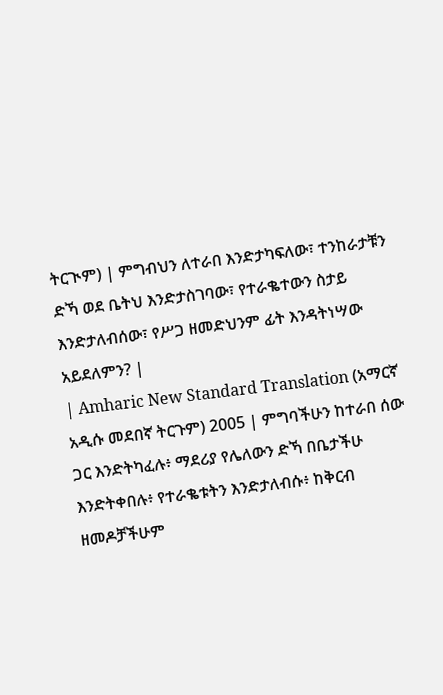ትርጒም) | ምግብህን ለተራበ እንድታካፍለው፣ ተንከራታቹን ድኻ ወደ ቤትህ እንድታስገባው፣ የተራቈተውን ስታይ እንድታለብሰው፣ የሥጋ ዘመድህንም ፊት እንዳትነሣው አይደለምን? |
| Amharic New Standard Translation (አማርኛ አዲሱ መደበኛ ትርጉም) 2005 | ምግባችሁን ከተራበ ሰው ጋር እንድትካፈሉ፥ ማደሪያ የሌለውን ድኻ በቤታችሁ እንድትቀበሉ፥ የተራቈቱትን እንድታለብሱ፥ ከቅርብ ዘመዶቻችሁም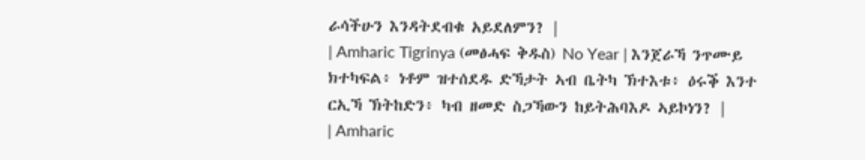ራሳችሁን እንዳትደብቁ አይደለምን? |
| Amharic Tigrinya (መፅሓፍ ቅዱስ) No Year | እንጀራኻ ንጥሙይ ክተካፍል፥ ነቶም ዝተሰደዱ ድኻታት ኣብ ቤትካ ኽተእቱ፥ ዕሩቕ እንተ ርኢኻ ኽትከድን፥ ካብ ዘመድ ስጋኻውን ከይትሕባእዶ ኣይኮነን? |
| Amharic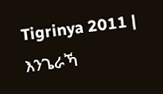Tigrinya 2011 | እንጌራኻ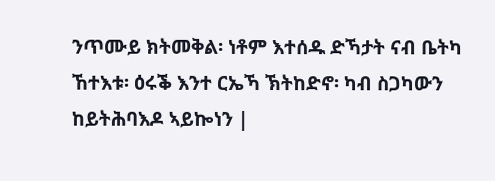ንጥሙይ ክትመቅል፡ ነቶም እተሰዱ ድኻታት ናብ ቤትካ ኸተእቱ፡ ዕሩቕ እንተ ርኤኻ ኽትከድኖ፡ ካብ ስጋካውን ከይትሕባእዶ ኣይኰነን |